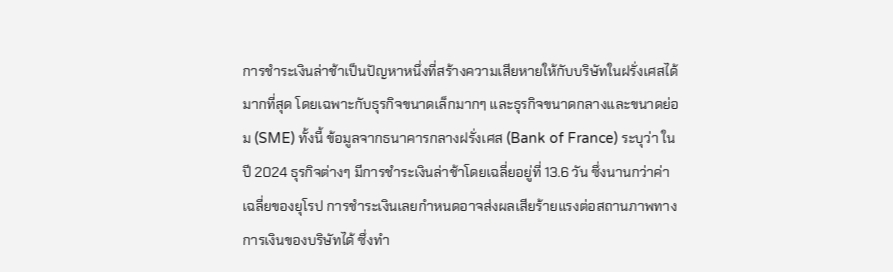การชำระเงินล่าช้าเป็นปัญหาหนึ่งที่สร้างความเสียหายให้กับบริษัทในฝรั่งเศสได้มากที่สุด โดยเฉพาะกับธุรกิจขนาดเล็กมากๆ และธุรกิจขนาดกลางและขนาดย่อม (SME) ทั้งนี้ ข้อมูลจากธนาคารกลางฝรั่งเศส (Bank of France) ระบุว่า ในปี 2024 ธุรกิจต่างๆ มีการชำระเงินล่าช้าโดยเฉลี่ยอยู่ที่ 13.6 วัน ซึ่งนานกว่าค่าเฉลี่ยของยุโรป การชำระเงินเลยกำหนดอาจส่งผลเสียร้ายแรงต่อสถานภาพทางการเงินของบริษัทได้ ซึ่งทำ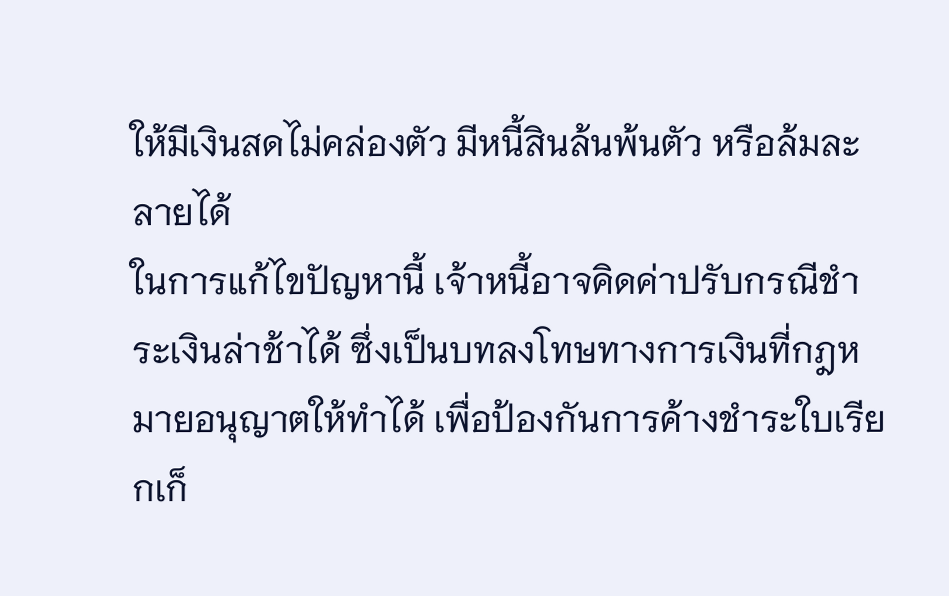ให้มีเงินสดไม่คล่องตัว มีหนี้สินล้นพ้นตัว หรือล้มละลายได้
ในการแก้ไขปัญหานี้ เจ้าหนี้อาจคิดค่าปรับกรณีชำระเงินล่าช้าได้ ซึ่งเป็นบทลงโทษทางการเงินที่กฎหมายอนุญาตให้ทำได้ เพื่อป้องกันการค้างชำระใบเรียกเก็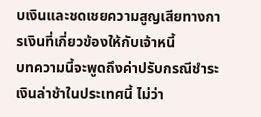บเงินและชดเชยความสูญเสียทางการเงินที่เกี่ยวข้องให้กับเจ้าหนี้
บทความนี้จะพูดถึงค่าปรับกรณีชำระเงินล่าช้าในประเทศนี้ ไม่ว่า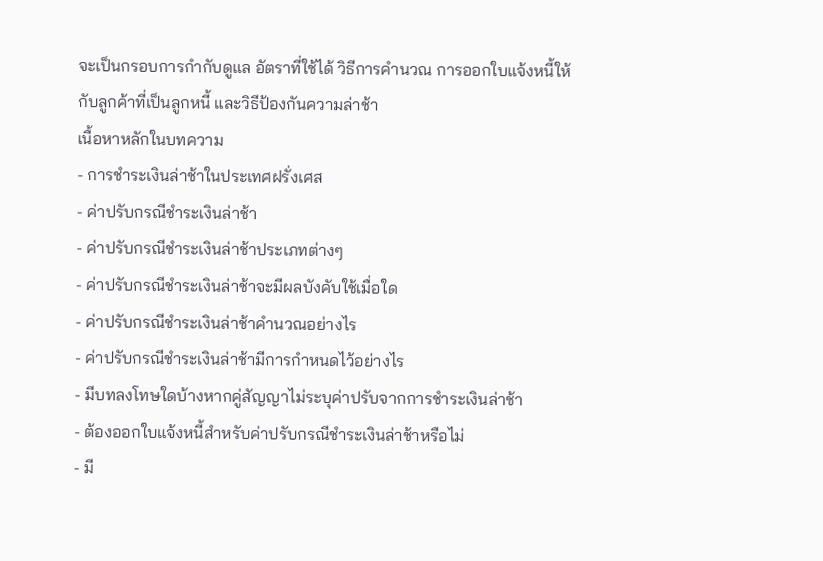จะเป็นกรอบการกำกับดูแล อัตราที่ใช้ได้ วิธีการคำนวณ การออกใบแจ้งหนี้ให้กับลูกค้าที่เป็นลูกหนี้ และวิธีป้องกันความล่าช้า
เนื้อหาหลักในบทความ
- การชำระเงินล่าช้าในประเทศฝรั่งเศส
- ค่าปรับกรณีชำระเงินล่าช้า
- ค่าปรับกรณีชำระเงินล่าช้าประเภทต่างๆ
- ค่าปรับกรณีชำระเงินล่าช้าจะมีผลบังคับใช้เมื่อใด
- ค่าปรับกรณีชำระเงินล่าช้าคำนวณอย่างไร
- ค่าปรับกรณีชำระเงินล่าช้ามีการกำหนดไว้อย่างไร
- มีบทลงโทษใดบ้างหากคู่สัญญาไม่ระบุค่าปรับจากการชำระเงินล่าช้า
- ต้องออกใบแจ้งหนี้สำหรับค่าปรับกรณีชำระเงินล่าช้าหรือไม่
- มี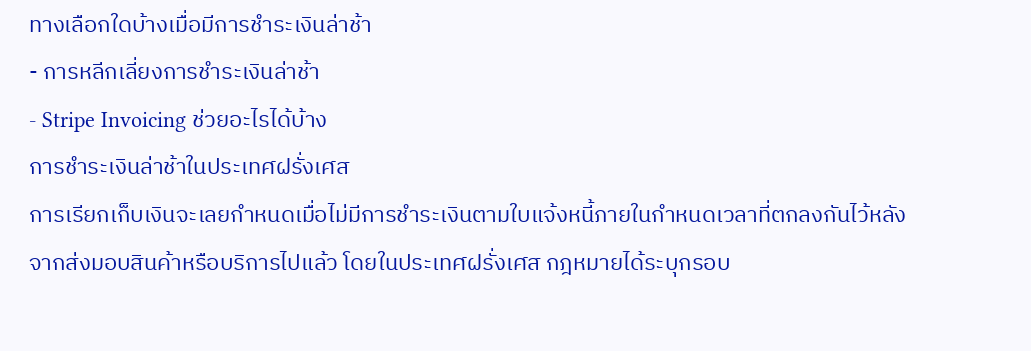ทางเลือกใดบ้างเมื่อมีการชำระเงินล่าช้า
- การหลีกเลี่ยงการชำระเงินล่าช้า
- Stripe Invoicing ช่วยอะไรได้บ้าง
การชำระเงินล่าช้าในประเทศฝรั่งเศส
การเรียกเก็บเงินจะเลยกำหนดเมื่อไม่มีการชำระเงินตามใบแจ้งหนี้ภายในกำหนดเวลาที่ตกลงกันไว้หลังจากส่งมอบสินค้าหรือบริการไปแล้ว โดยในประเทศฝรั่งเศส กฎหมายได้ระบุกรอบ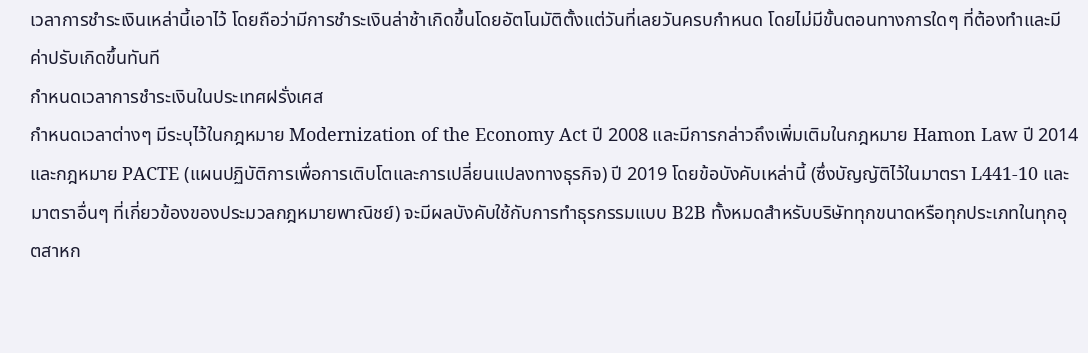เวลาการชำระเงินเหล่านี้เอาไว้ โดยถือว่ามีการชำระเงินล่าช้าเกิดขึ้นโดยอัตโนมัติตั้งแต่วันที่เลยวันครบกำหนด โดยไม่มีขั้นตอนทางการใดๆ ที่ต้องทำและมีค่าปรับเกิดขึ้นทันที
กำหนดเวลาการชำระเงินในประเทศฝรั่งเศส
กำหนดเวลาต่างๆ มีระบุไว้ในกฎหมาย Modernization of the Economy Act ปี 2008 และมีการกล่าวถึงเพิ่มเติมในกฎหมาย Hamon Law ปี 2014 และกฎหมาย PACTE (แผนปฏิบัติการเพื่อการเติบโตและการเปลี่ยนแปลงทางธุรกิจ) ปี 2019 โดยข้อบังคับเหล่านี้ (ซึ่งบัญญัติไว้ในมาตรา L441-10 และมาตราอื่นๆ ที่เกี่ยวข้องของประมวลกฎหมายพาณิชย์) จะมีผลบังคับใช้กับการทำธุรกรรมแบบ B2B ทั้งหมดสำหรับบริษัททุกขนาดหรือทุกประเภทในทุกอุตสาหก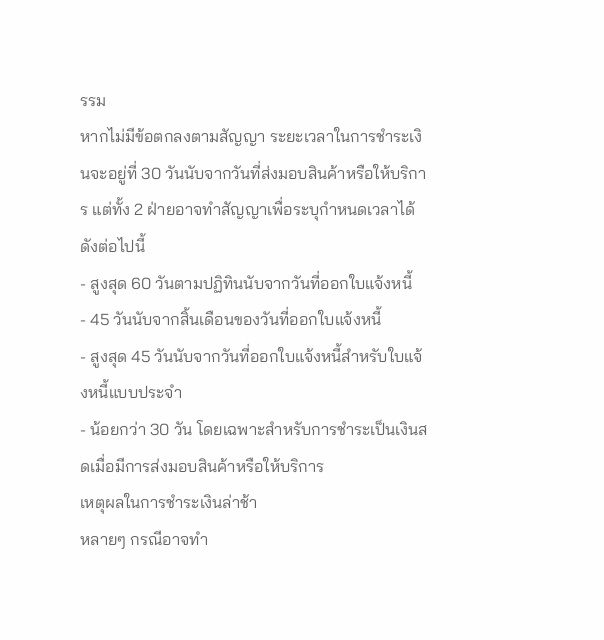รรม
หากไม่มีข้อตกลงตามสัญญา ระยะเวลาในการชำระเงินจะอยู่ที่ 30 วันนับจากวันที่ส่งมอบสินค้าหรือให้บริการ แต่ทั้ง 2 ฝ่ายอาจทำสัญญาเพื่อระบุกำหนดเวลาได้ดังต่อไปนี้
- สูงสุด 60 วันตามปฏิทินนับจากวันที่ออกใบแจ้งหนี้
- 45 วันนับจากสิ้นเดือนของวันที่ออกใบแจ้งหนี้
- สูงสุด 45 วันนับจากวันที่ออกใบแจ้งหนี้สำหรับใบแจ้งหนี้แบบประจำ
- น้อยกว่า 30 วัน โดยเฉพาะสำหรับการชำระเป็นเงินสดเมื่อมีการส่งมอบสินค้าหรือให้บริการ
เหตุผลในการชำระเงินล่าช้า
หลายๆ กรณีอาจทำ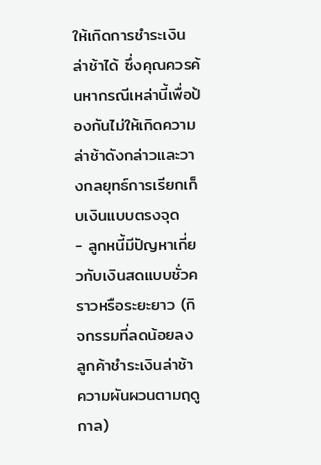ให้เกิดการชำระเงินล่าช้าได้ ซึ่งคุณควรค้นหากรณีเหล่านี้เพื่อป้องกันไม่ให้เกิดความล่าช้าดังกล่าวและวางกลยุทธ์การเรียกเก็บเงินแบบตรงจุด
- ลูกหนี้มีปัญหาเกี่ยวกับเงินสดแบบชั่วคราวหรือระยะยาว (กิจกรรมที่ลดน้อยลง ลูกค้าชำระเงินล่าช้า ความผันผวนตามฤดูกาล)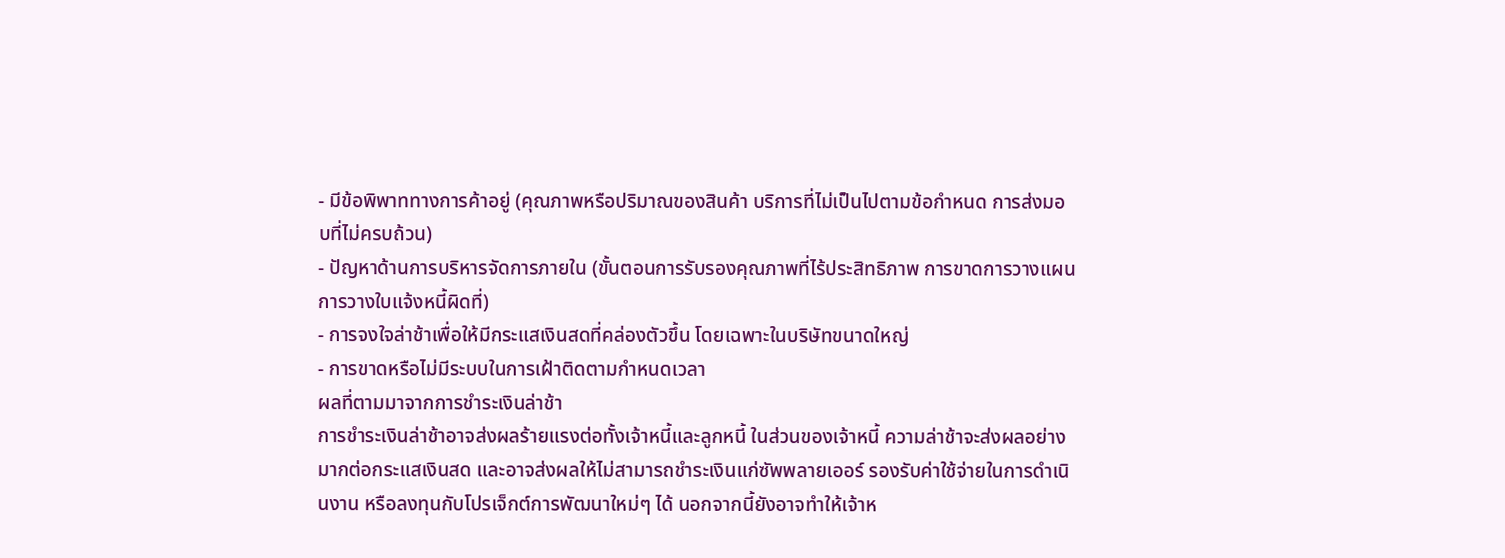- มีข้อพิพาททางการค้าอยู่ (คุณภาพหรือปริมาณของสินค้า บริการที่ไม่เป็นไปตามข้อกำหนด การส่งมอบที่ไม่ครบถ้วน)
- ปัญหาด้านการบริหารจัดการภายใน (ขั้นตอนการรับรองคุณภาพที่ไร้ประสิทธิภาพ การขาดการวางแผน การวางใบแจ้งหนี้ผิดที่)
- การจงใจล่าช้าเพื่อให้มีกระแสเงินสดที่คล่องตัวขึ้น โดยเฉพาะในบริษัทขนาดใหญ่
- การขาดหรือไม่มีระบบในการเฝ้าติดตามกำหนดเวลา
ผลที่ตามมาจากการชำระเงินล่าช้า
การชำระเงินล่าช้าอาจส่งผลร้ายแรงต่อทั้งเจ้าหนี้และลูกหนี้ ในส่วนของเจ้าหนี้ ความล่าช้าจะส่งผลอย่างมากต่อกระแสเงินสด และอาจส่งผลให้ไม่สามารถชำระเงินแก่ซัพพลายเออร์ รองรับค่าใช้จ่ายในการดำเนินงาน หรือลงทุนกับโปรเจ็กต์การพัฒนาใหม่ๆ ได้ นอกจากนี้ยังอาจทำให้เจ้าห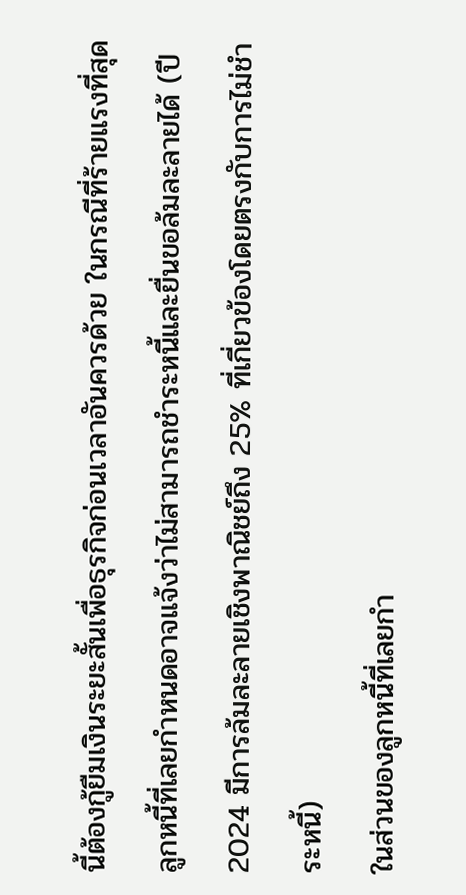นี้ต้องกู้ยืมเงินระยะสั้นเพื่อธุรกิจก่อนเวลาอันควรด้วย ในกรณีที่ร้ายแรงที่สุด ลูกหนี้ที่เลยกำหนดอาจแจ้งว่าไม่สามารถชำระหนี้และยื่นขอล้มละลายได้ (ปี 2024 มีการล้มละลายเชิงพาณิชย์ถึง 25% ที่เกี่ยวข้องโดยตรงกับการไม่ชำระหนี้)
ในส่วนของลูกหนี้ที่เลยกำ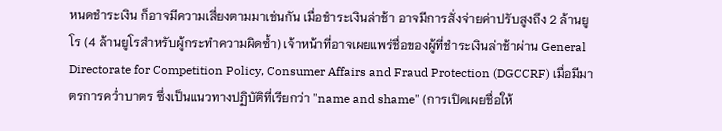หนดชำระเงิน ก็อาจมีความเสี่ยงตามมาเช่นกัน เมื่อชำระเงินล่าช้า อาจมีการสั่งจ่ายค่าปรับสูงถึง 2 ล้านยูโร (4 ล้านยูโรสำหรับผู้กระทำความผิดซ้ำ) เจ้าหน้าที่อาจเผยแพร่ชื่อของผู้ที่ชำระเงินล่าช้าผ่าน General Directorate for Competition Policy, Consumer Affairs and Fraud Protection (DGCCRF) เมื่อมีมาตรการคว่ำบาตร ซึ่งเป็นแนวทางปฏิบัติที่เรียกว่า "name and shame" (การเปิดเผยชื่อให้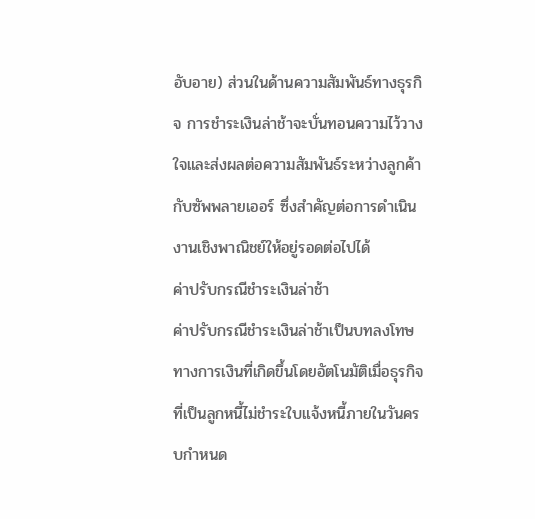อับอาย) ส่วนในด้านความสัมพันธ์ทางธุรกิจ การชำระเงินล่าช้าจะบั่นทอนความไว้วางใจและส่งผลต่อความสัมพันธ์ระหว่างลูกค้ากับซัพพลายเออร์ ซึ่งสำคัญต่อการดำเนินงานเชิงพาณิชย์ให้อยู่รอดต่อไปได้
ค่าปรับกรณีชำระเงินล่าช้า
ค่าปรับกรณีชำระเงินล่าช้าเป็นบทลงโทษทางการเงินที่เกิดขึ้นโดยอัตโนมัติเมื่อธุรกิจที่เป็นลูกหนี้ไม่ชำระใบแจ้งหนี้ภายในวันครบกำหนด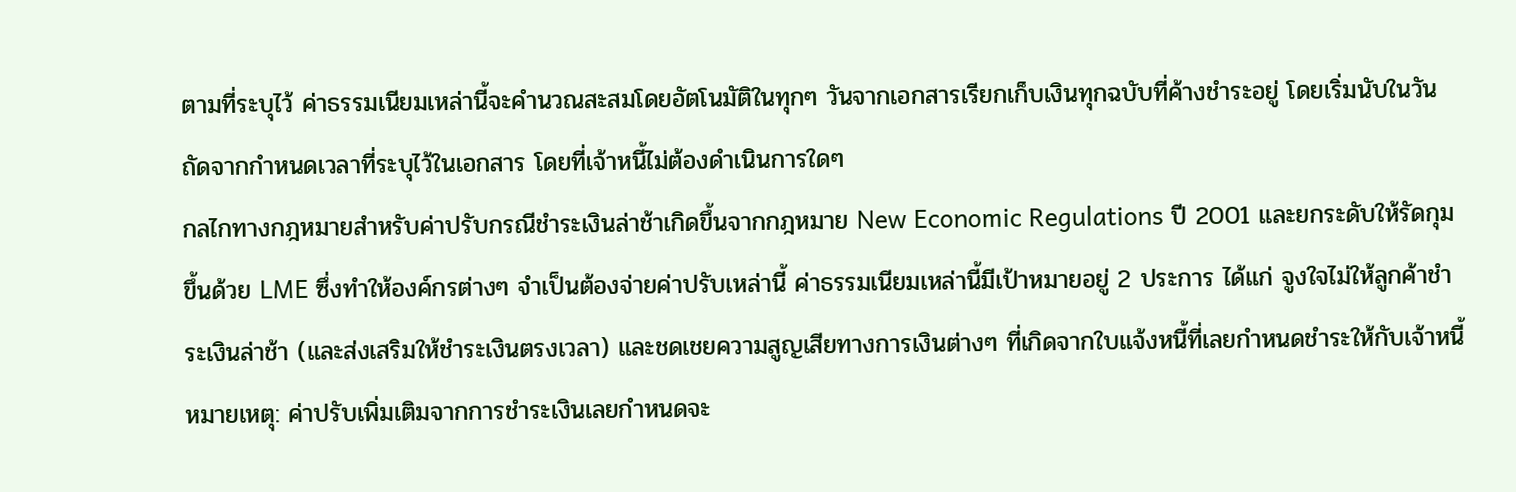ตามที่ระบุไว้ ค่าธรรมเนียมเหล่านี้จะคำนวณสะสมโดยอัตโนมัติในทุกๆ วันจากเอกสารเรียกเก็บเงินทุกฉบับที่ค้างชำระอยู่ โดยเริ่มนับในวันถัดจากกำหนดเวลาที่ระบุไว้ในเอกสาร โดยที่เจ้าหนี้ไม่ต้องดำเนินการใดๆ
กลไกทางกฎหมายสำหรับค่าปรับกรณีชำระเงินล่าช้าเกิดขึ้นจากกฎหมาย New Economic Regulations ปี 2001 และยกระดับให้รัดกุมขึ้นด้วย LME ซึ่งทำให้องค์กรต่างๆ จำเป็นต้องจ่ายค่าปรับเหล่านี้ ค่าธรรมเนียมเหล่านี้มีเป้าหมายอยู่ 2 ประการ ได้แก่ จูงใจไม่ให้ลูกค้าชำระเงินล่าช้า (และส่งเสริมให้ชำระเงินตรงเวลา) และชดเชยความสูญเสียทางการเงินต่างๆ ที่เกิดจากใบแจ้งหนี้ที่เลยกำหนดชำระให้กับเจ้าหนี้
หมายเหตุ: ค่าปรับเพิ่มเติมจากการชำระเงินเลยกำหนดจะ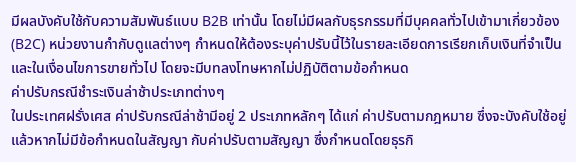มีผลบังคับใช้กับความสัมพันธ์แบบ B2B เท่านั้น โดยไม่มีผลกับธุรกรรมที่มีบุคคลทั่วไปเข้ามาเกี่ยวข้อง (B2C) หน่วยงานกำกับดูแลต่างๆ กำหนดให้ต้องระบุค่าปรับนี้ไว้ในรายละเอียดการเรียกเก็บเงินที่จำเป็นและในเงื่อนไขการขายทั่วไป โดยจะมีบทลงโทษหากไม่ปฏิบัติตามข้อกำหนด
ค่าปรับกรณีชำระเงินล่าช้าประเภทต่างๆ
ในประเทศฝรั่งเศส ค่าปรับกรณีล่าช้ามีอยู่ 2 ประเภทหลักๆ ได้แก่ ค่าปรับตามกฎหมาย ซึ่งจะบังคับใช้อยู่แล้วหากไม่มีข้อกำหนดในสัญญา กับค่าปรับตามสัญญา ซึ่งกำหนดโดยธุรกิ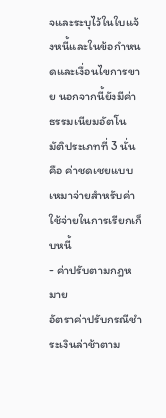จและระบุไว้ในใบแจ้งหนี้และในข้อกำหนดและเงื่อนไขการขาย นอกจากนี้ยังมีค่าธรรมเนียมอัตโนมัติประเภทที่ 3 นั่นคือ ค่าชดเชยแบบเหมาจ่ายสำหรับค่าใช้จ่ายในการเรียกเก็บหนี้
- ค่าปรับตามกฎหมาย
อัตราค่าปรับกรณีชำระเงินล่าช้าตาม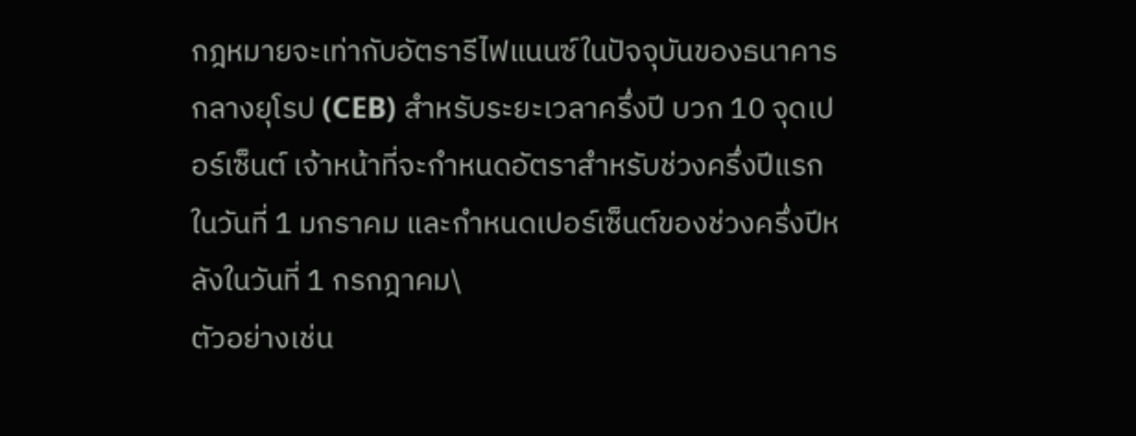กฎหมายจะเท่ากับอัตรารีไฟแนนซ์ในปัจจุบันของธนาคารกลางยุโรป (CEB) สำหรับระยะเวลาครึ่งปี บวก 10 จุดเปอร์เซ็นต์ เจ้าหน้าที่จะกำหนดอัตราสำหรับช่วงครึ่งปีแรกในวันที่ 1 มกราคม และกำหนดเปอร์เซ็นต์ของช่วงครึ่งปีหลังในวันที่ 1 กรกฎาคม\
ตัวอย่างเช่น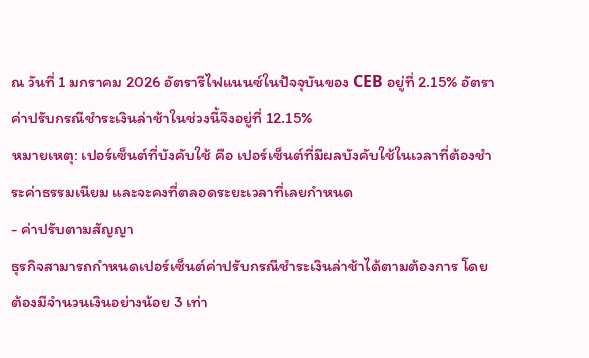ณ วันที่ 1 มกราคม 2026 อัตรารีไฟแนนซ์ในปัจจุบันของ CEB อยู่ที่ 2.15% อัตราค่าปรับกรณีชำระเงินล่าช้าในช่วงนี้จึงอยู่ที่ 12.15%
หมายเหตุ: เปอร์เซ็นต์ที่บังคับใช้ คือ เปอร์เซ็นต์ที่มีผลบังคับใช้ในเวลาที่ต้องชำระค่าธรรมเนียม และจะคงที่ตลอดระยะเวลาที่เลยกำหนด
- ค่าปรับตามสัญญา
ธุรกิจสามารถกำหนดเปอร์เซ็นต์ค่าปรับกรณีชำระเงินล่าช้าได้ตามต้องการ โดยต้องมีจำนวนเงินอย่างน้อย 3 เท่า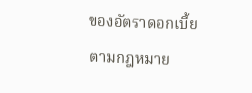ของอัตราดอกเบี้ยตามกฎหมาย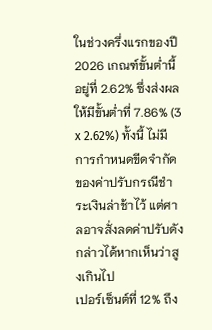ในช่วงครึ่งแรกของปี 2026 เกณฑ์ขั้นต่ำนี้อยู่ที่ 2.62% ซึ่งส่งผลให้มีขั้นต่ำที่ 7.86% (3 x 2.62%) ทั้งนี้ ไม่มีการกำหนดขีดจำกัดของค่าปรับกรณีชำระเงินล่าช้าไว้ แต่ศาลอาจสั่งลดค่าปรับดังกล่าวได้หากเห็นว่าสูงเกินไป
เปอร์เซ็นต์ที่ 12% ถึง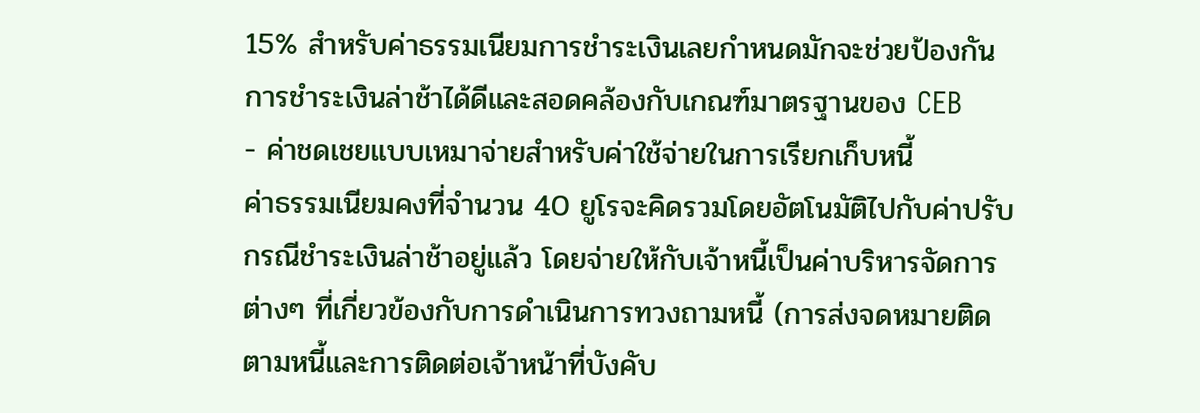15% สำหรับค่าธรรมเนียมการชำระเงินเลยกำหนดมักจะช่วยป้องกันการชำระเงินล่าช้าได้ดีและสอดคล้องกับเกณฑ์มาตรฐานของ CEB
- ค่าชดเชยแบบเหมาจ่ายสำหรับค่าใช้จ่ายในการเรียกเก็บหนี้
ค่าธรรมเนียมคงที่จำนวน 40 ยูโรจะคิดรวมโดยอัตโนมัติไปกับค่าปรับกรณีชำระเงินล่าช้าอยู่แล้ว โดยจ่ายให้กับเจ้าหนี้เป็นค่าบริหารจัดการต่างๆ ที่เกี่ยวข้องกับการดำเนินการทวงถามหนี้ (การส่งจดหมายติดตามหนี้และการติดต่อเจ้าหน้าที่บังคับ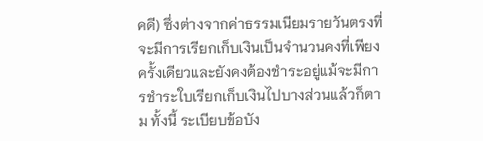คดี) ซึ่งต่างจากค่าธรรมเนียมรายวันตรงที่จะมีการเรียกเก็บเงินเป็นจำนวนคงที่เพียงครั้งเดียวและยังคงต้องชำระอยู่แม้จะมีการชำระใบเรียกเก็บเงินไปบางส่วนแล้วก็ตาม ทั้งนี้ ระเบียบข้อบัง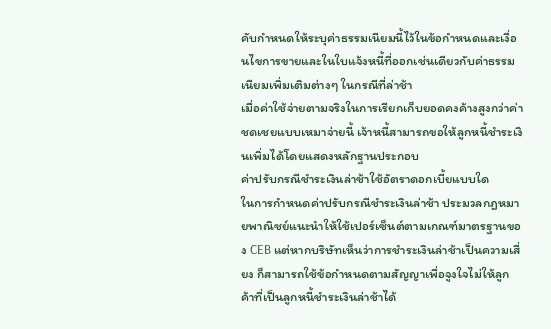คับกำหนดให้ระบุค่าธรรมเนียมนี้ไว้ในข้อกำหนดและเงื่อนไขการขายและในใบแจ้งหนี้ที่ออกเช่นเดียวกับค่าธรรมเนียมเพิ่มเติมต่างๆ ในกรณีที่ล่าช้า
เมื่อค่าใช้จ่ายตามจริงในการเรียกเก็บยอดคงค้างสูงกว่าค่าชดเชยแบบเหมาจ่ายนี้ เจ้าหนี้สามารถขอให้ลูกหนี้ชำระเงินเพิ่มได้โดยแสดงหลักฐานประกอบ
ค่าปรับกรณีชำระเงินล่าช้าใช้อัตราดอกเบี้ยแบบใด
ในการกำหนดค่าปรับกรณีชำระเงินล่าช้า ประมวลกฎหมายพาณิชย์แนะนำให้ใช้เปอร์เซ็นต์ตามเกณฑ์มาตรฐานของ CEB แต่หากบริษัทเห็นว่าการชำระเงินล่าช้าเป็นความเสี่ยง ก็สามารถใช้ข้อกำหนดตามสัญญาเพื่อจูงใจไม่ให้ลูกค้าที่เป็นลูกหนี้ชำระเงินล่าช้าได้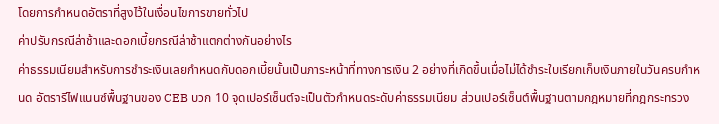โดยการกำหนดอัตราที่สูงไว้ในเงื่อนไขการขายทั่วไป
ค่าปรับกรณีล่าช้าและดอกเบี้ยกรณีล่าช้าแตกต่างกันอย่างไร
ค่าธรรมเนียมสำหรับการชำระเงินเลยกำหนดกับดอกเบี้ยนั้นเป็นภาระหน้าที่ทางการเงิน 2 อย่างที่เกิดขึ้นเมื่อไม่ได้ชำระใบเรียกเก็บเงินภายในวันครบกำหนด อัตรารีไฟแนนซ์พื้นฐานของ CEB บวก 10 จุดเปอร์เซ็นต์จะเป็นตัวกำหนดระดับค่าธรรมเนียม ส่วนเปอร์เซ็นต์พื้นฐานตามกฎหมายที่กฎกระทรวง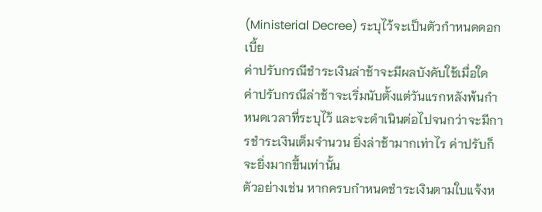(Ministerial Decree) ระบุไว้จะเป็นตัวกำหนดดอกเบี้ย
ค่าปรับกรณีชำระเงินล่าช้าจะมีผลบังคับใช้เมื่อใด
ค่าปรับกรณีล่าช้าจะเริ่มนับตั้งแต่วันแรกหลังพ้นกำหนดเวลาที่ระบุไว้ และจะดำเนินต่อไปจนกว่าจะมีการชำระเงินเต็มจำนวน ยิ่งล่าช้ามากเท่าไร ค่าปรับก็จะยิ่งมากขึ้นเท่านั้น
ตัวอย่างเช่น หากครบกำหนดชำระเงินตามใบแจ้งห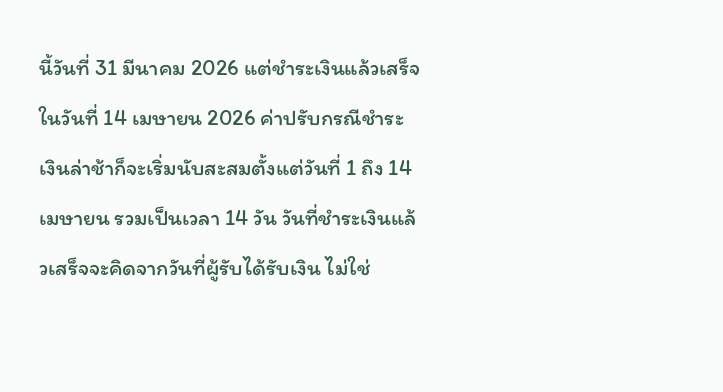นี้วันที่ 31 มีนาคม 2026 แต่ชำระเงินแล้วเสร็จในวันที่ 14 เมษายน 2026 ค่าปรับกรณีชำระเงินล่าช้าก็จะเริ่มนับสะสมตั้งแต่วันที่ 1 ถึง 14 เมษายน รวมเป็นเวลา 14 วัน วันที่ชำระเงินแล้วเสร็จจะคิดจากวันที่ผู้รับได้รับเงิน ไม่ใช่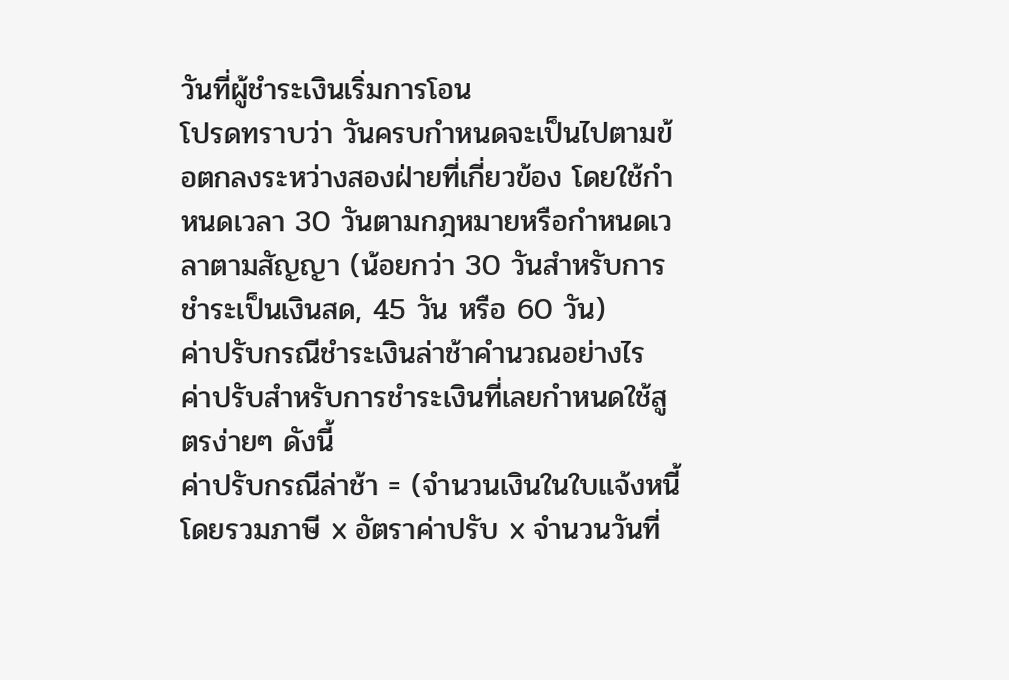วันที่ผู้ชำระเงินเริ่มการโอน
โปรดทราบว่า วันครบกำหนดจะเป็นไปตามข้อตกลงระหว่างสองฝ่ายที่เกี่ยวข้อง โดยใช้กำหนดเวลา 30 วันตามกฎหมายหรือกำหนดเวลาตามสัญญา (น้อยกว่า 30 วันสำหรับการชำระเป็นเงินสด, 45 วัน หรือ 60 วัน)
ค่าปรับกรณีชำระเงินล่าช้าคำนวณอย่างไร
ค่าปรับสำหรับการชำระเงินที่เลยกำหนดใช้สูตรง่ายๆ ดังนี้
ค่าปรับกรณีล่าช้า = (จำนวนเงินในใบแจ้งหนี้โดยรวมภาษี x อัตราค่าปรับ x จำนวนวันที่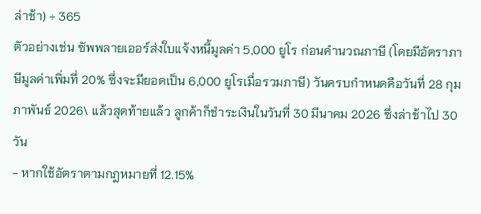ล่าช้า) ÷ 365
ตัวอย่างเช่น ซัพพลายเออร์ส่งใบแจ้งหนี้มูลค่า 5,000 ยูโร ก่อนคำนวณภาษี (โดยมีอัตราภาษีมูลค่าเพิ่มที่ 20% ซึ่งจะมียอดเป็น 6,000 ยูโรเมื่อรวมภาษี) วันครบกำหนดคือวันที่ 28 กุมภาพันธ์ 2026\ แล้วสุดท้ายแล้ว ลูกค้าก็ชำระเงินในวันที่ 30 มีนาคม 2026 ซึ่งล่าช้าไป 30 วัน
- หากใช้อัตราตามกฎหมายที่ 12.15%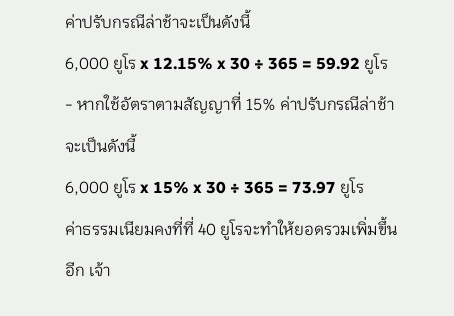ค่าปรับกรณีล่าช้าจะเป็นดังนี้
6,000 ยูโร x 12.15% x 30 ÷ 365 = 59.92 ยูโร
- หากใช้อัตราตามสัญญาที่ 15% ค่าปรับกรณีล่าช้าจะเป็นดังนี้
6,000 ยูโร x 15% x 30 ÷ 365 = 73.97 ยูโร
ค่าธรรมเนียมคงที่ที่ 40 ยูโรจะทำให้ยอดรวมเพิ่มขึ้นอีก เจ้า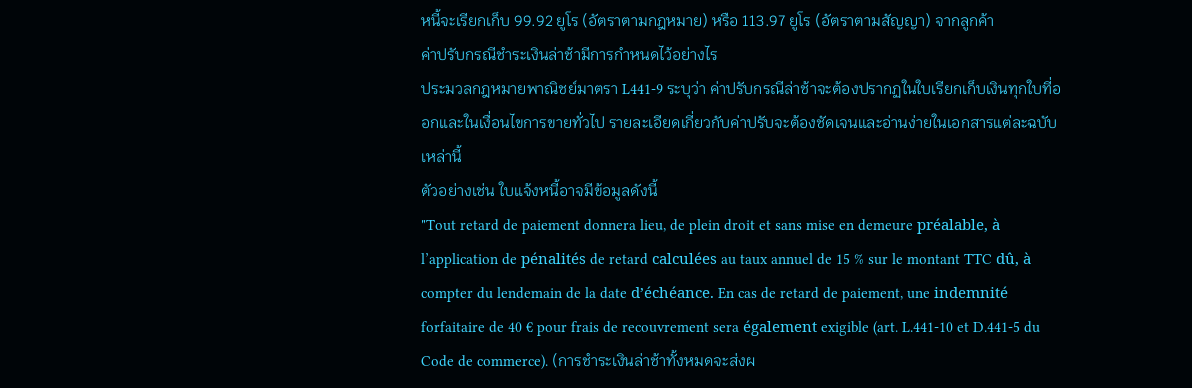หนี้จะเรียกเก็บ 99.92 ยูโร (อัตราตามกฎหมาย) หรือ 113.97 ยูโร (อัตราตามสัญญา) จากลูกค้า
ค่าปรับกรณีชำระเงินล่าช้ามีการกำหนดไว้อย่างไร
ประมวลกฎหมายพาณิชย์มาตรา L441-9 ระบุว่า ค่าปรับกรณีล่าช้าจะต้องปรากฏในใบเรียกเก็บเงินทุกใบที่ออกและในเงื่อนไขการขายทั่วไป รายละเอียดเกี่ยวกับค่าปรับจะต้องชัดเจนและอ่านง่ายในเอกสารแต่ละฉบับเหล่านี้
ตัวอย่างเช่น ใบแจ้งหนี้อาจมีข้อมูลดังนี้
"Tout retard de paiement donnera lieu, de plein droit et sans mise en demeure préalable, à l’application de pénalités de retard calculées au taux annuel de 15 % sur le montant TTC dû, à compter du lendemain de la date d’échéance. En cas de retard de paiement, une indemnité forfaitaire de 40 € pour frais de recouvrement sera également exigible (art. L.441-10 et D.441-5 du Code de commerce). (การชำระเงินล่าช้าทั้งหมดจะส่งผ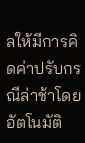ลให้มีการคิดค่าปรับกรณีล่าช้าโดยอัตโนมัติ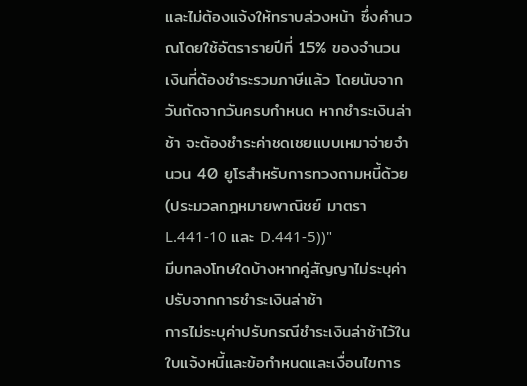และไม่ต้องแจ้งให้ทราบล่วงหน้า ซึ่งคำนวณโดยใช้อัตรารายปีที่ 15% ของจำนวนเงินที่ต้องชำระรวมภาษีแล้ว โดยนับจากวันถัดจากวันครบกำหนด หากชำระเงินล่าช้า จะต้องชำระค่าชดเชยแบบเหมาจ่ายจำนวน 40 ยูโรสำหรับการทวงถามหนี้ด้วย (ประมวลกฎหมายพาณิชย์ มาตรา L.441-10 และ D.441-5))"
มีบทลงโทษใดบ้างหากคู่สัญญาไม่ระบุค่าปรับจากการชำระเงินล่าช้า
การไม่ระบุค่าปรับกรณีชำระเงินล่าช้าไว้ในใบแจ้งหนี้และข้อกำหนดและเงื่อนไขการ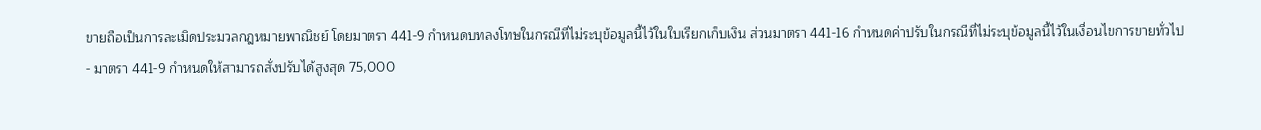ขายถือเป็นการละเมิดประมวลกฎหมายพาณิชย์ โดยมาตรา 441-9 กำหนดบทลงโทษในกรณีที่ไม่ระบุข้อมูลนี้ไว้ในใบเรียกเก็บเงิน ส่วนมาตรา 441-16 กำหนดค่าปรับในกรณีที่ไม่ระบุข้อมูลนี้ไว้ในเงื่อนไขการขายทั่วไป
- มาตรา 441-9 กำหนดให้สามารถสั่งปรับได้สูงสุด 75,000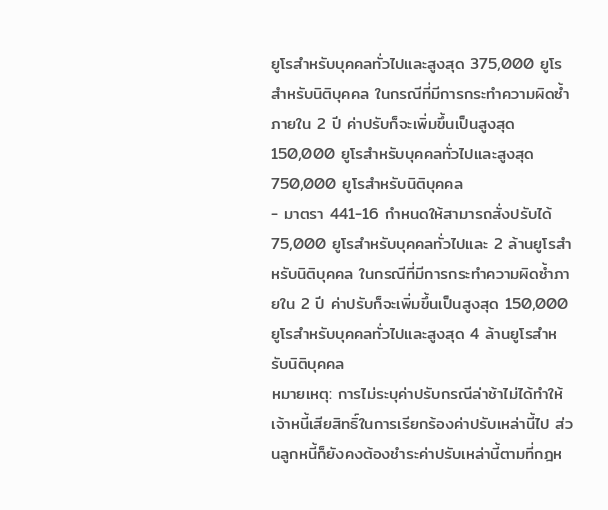ยูโรสำหรับบุคคลทั่วไปและสูงสุด 375,000 ยูโรสำหรับนิติบุคคล ในกรณีที่มีการกระทำความผิดซ้ำภายใน 2 ปี ค่าปรับก็จะเพิ่มขึ้นเป็นสูงสุด 150,000 ยูโรสำหรับบุคคลทั่วไปและสูงสุด 750,000 ยูโรสำหรับนิติบุคคล
- มาตรา 441-16 กำหนดให้สามารถสั่งปรับได้ 75,000 ยูโรสำหรับบุคคลทั่วไปและ 2 ล้านยูโรสำหรับนิติบุคคล ในกรณีที่มีการกระทำความผิดซ้ำภายใน 2 ปี ค่าปรับก็จะเพิ่มขึ้นเป็นสูงสุด 150,000 ยูโรสำหรับบุคคลทั่วไปและสูงสุด 4 ล้านยูโรสำหรับนิติบุคคล
หมายเหตุ: การไม่ระบุค่าปรับกรณีล่าช้าไม่ได้ทำให้เจ้าหนี้เสียสิทธิ์ในการเรียกร้องค่าปรับเหล่านี้ไป ส่วนลูกหนี้ก็ยังคงต้องชำระค่าปรับเหล่านี้ตามที่กฎห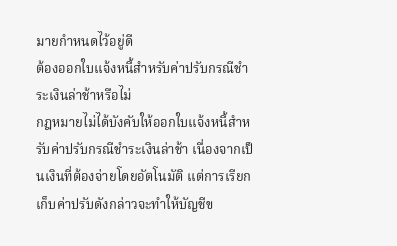มายกำหนดไว้อยู่ดี
ต้องออกใบแจ้งหนี้สำหรับค่าปรับกรณีชำระเงินล่าช้าหรือไม่
กฎหมายไม่ได้บังคับให้ออกใบแจ้งหนี้สำหรับค่าปรับกรณีชำระเงินล่าช้า เนื่องจากเป็นเงินที่ต้องจ่ายโดยอัตโนมัติ แต่การเรียกเก็บค่าปรับดังกล่าวจะทำให้บัญชีข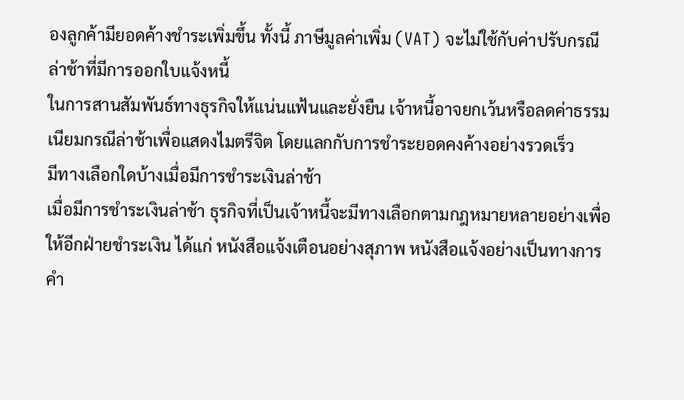องลูกค้ามียอดค้างชำระเพิ่มขึ้น ทั้งนี้ ภาษีมูลค่าเพิ่ม (VAT) จะไม่ใช้กับค่าปรับกรณีล่าช้าที่มีการออกใบแจ้งหนี้
ในการสานสัมพันธ์ทางธุรกิจให้แน่นแฟ้นและยั่งยืน เจ้าหนี้อาจยกเว้นหรือลดค่าธรรมเนียมกรณีล่าช้าเพื่อแสดงไมตรีจิต โดยแลกกับการชำระยอดคงค้างอย่างรวดเร็ว
มีทางเลือกใดบ้างเมื่อมีการชำระเงินล่าช้า
เมื่อมีการชำระเงินล่าช้า ธุรกิจที่เป็นเจ้าหนี้จะมีทางเลือกตามกฎหมายหลายอย่างเพื่อให้อีกฝ่ายชำระเงิน ได้แก่ หนังสือแจ้งเตือนอย่างสุภาพ หนังสือแจ้งอย่างเป็นทางการ คำ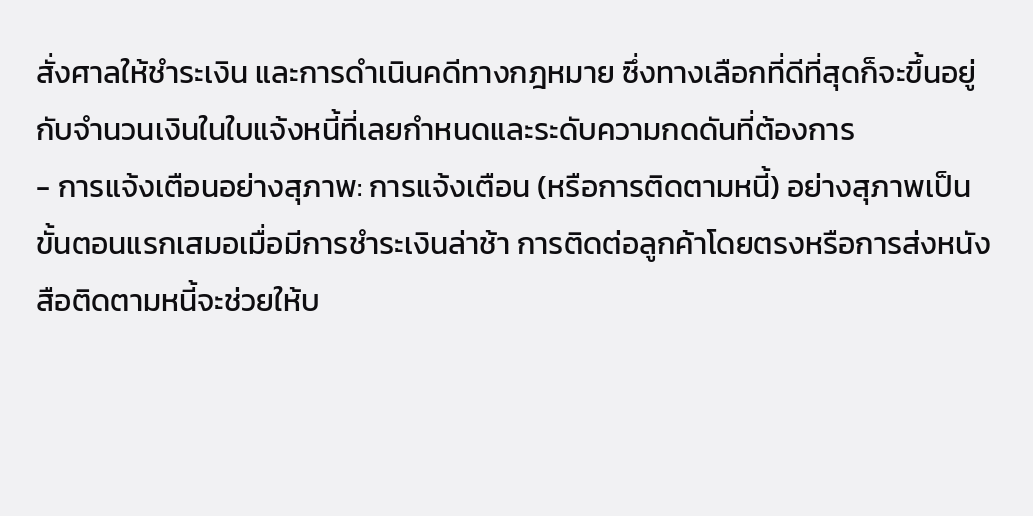สั่งศาลให้ชำระเงิน และการดำเนินคดีทางกฎหมาย ซึ่งทางเลือกที่ดีที่สุดก็จะขึ้นอยู่กับจำนวนเงินในใบแจ้งหนี้ที่เลยกำหนดและระดับความกดดันที่ต้องการ
- การแจ้งเตือนอย่างสุภาพ: การแจ้งเตือน (หรือการติดตามหนี้) อย่างสุภาพเป็นขั้นตอนแรกเสมอเมื่อมีการชำระเงินล่าช้า การติดต่อลูกค้าโดยตรงหรือการส่งหนังสือติดตามหนี้จะช่วยให้บ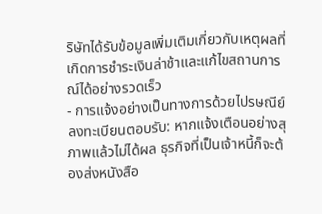ริษัทได้รับข้อมูลเพิ่มเติมเกี่ยวกับเหตุผลที่เกิดการชำระเงินล่าช้าและแก้ไขสถานการณ์ได้อย่างรวดเร็ว
- การแจ้งอย่างเป็นทางการด้วยไปรษณีย์ลงทะเบียนตอบรับ: หากแจ้งเตือนอย่างสุภาพแล้วไม่ได้ผล ธุรกิจที่เป็นเจ้าหนี้ก็จะต้องส่งหนังสือ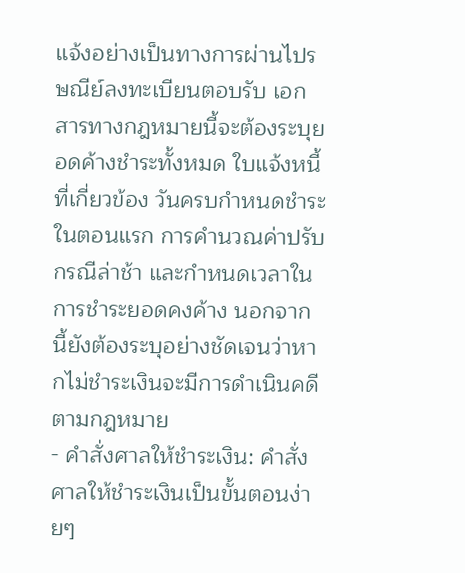แจ้งอย่างเป็นทางการผ่านไปรษณีย์ลงทะเบียนตอบรับ เอกสารทางกฎหมายนี้จะต้องระบุยอดค้างชำระทั้งหมด ใบแจ้งหนี้ที่เกี่ยวข้อง วันครบกำหนดชำระในตอนแรก การคำนวณค่าปรับกรณีล่าช้า และกำหนดเวลาในการชำระยอดคงค้าง นอกจากนี้ยังต้องระบุอย่างชัดเจนว่าหากไม่ชำระเงินจะมีการดำเนินคดีตามกฎหมาย
- คำสั่งศาลให้ชำระเงิน: คำสั่งศาลให้ชำระเงินเป็นขั้นตอนง่ายๆ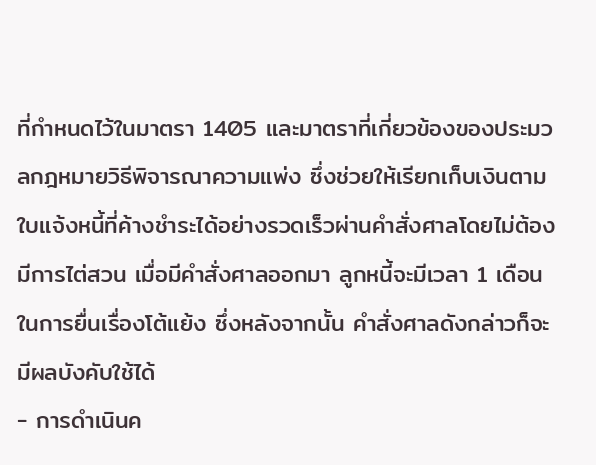ที่กำหนดไว้ในมาตรา 1405 และมาตราที่เกี่ยวข้องของประมวลกฎหมายวิธีพิจารณาความแพ่ง ซึ่งช่วยให้เรียกเก็บเงินตามใบแจ้งหนี้ที่ค้างชำระได้อย่างรวดเร็วผ่านคำสั่งศาลโดยไม่ต้องมีการไต่สวน เมื่อมีคำสั่งศาลออกมา ลูกหนี้จะมีเวลา 1 เดือนในการยื่นเรื่องโต้แย้ง ซึ่งหลังจากนั้น คำสั่งศาลดังกล่าวก็จะมีผลบังคับใช้ได้
- การดำเนินค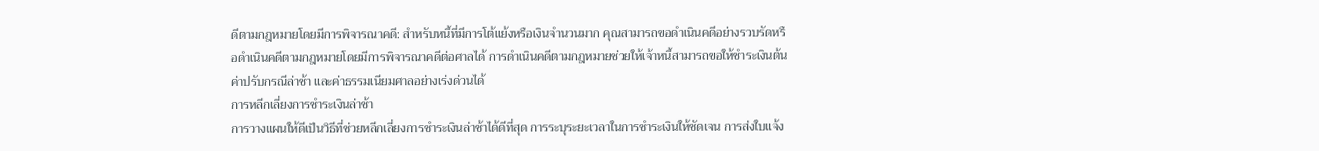ดีตามกฎหมายโดยมีการพิจารณาคดี: สำหรับหนี้ที่มีการโต้แย้งหรือเงินจำนวนมาก คุณสามารถขอดำเนินคดีอย่างรวบรัดหรือดำเนินคดีตามกฎหมายโดยมีการพิจารณาคดีต่อศาลได้ การดำเนินคดีตามกฎหมายช่วยให้เจ้าหนี้สามารถขอให้ชำระเงินต้น ค่าปรับกรณีล่าช้า และค่าธรรมเนียมศาลอย่างเร่งด่วนได้
การหลีกเลี่ยงการชำระเงินล่าช้า
การวางแผนให้ดีเป็นวิธีที่ช่วยหลีกเลี่ยงการชำระเงินล่าช้าได้ดีที่สุด การระบุระยะเวลาในการชำระเงินให้ชัดเจน การส่งใบแจ้ง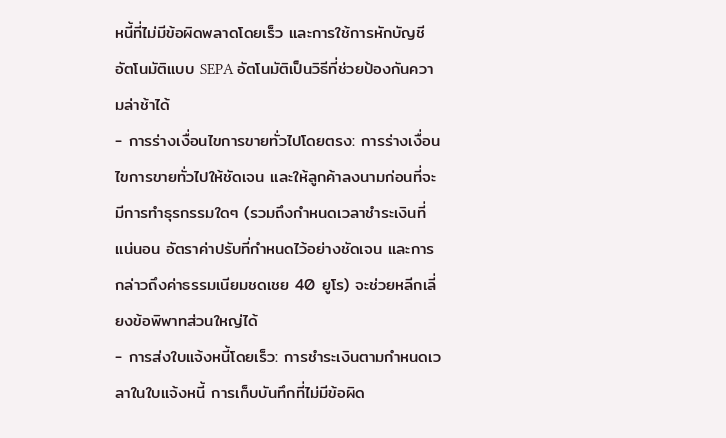หนี้ที่ไม่มีข้อผิดพลาดโดยเร็ว และการใช้การหักบัญชีอัตโนมัติแบบ SEPA อัตโนมัติเป็นวิธีที่ช่วยป้องกันความล่าช้าได้
- การร่างเงื่อนไขการขายทั่วไปโดยตรง: การร่างเงื่อนไขการขายทั่วไปให้ชัดเจน และให้ลูกค้าลงนามก่อนที่จะมีการทำธุรกรรมใดๆ (รวมถึงกำหนดเวลาชำระเงินที่แน่นอน อัตราค่าปรับที่กำหนดไว้อย่างชัดเจน และการกล่าวถึงค่าธรรมเนียมชดเชย 40 ยูโร) จะช่วยหลีกเลี่ยงข้อพิพาทส่วนใหญ่ได้
- การส่งใบแจ้งหนี้โดยเร็ว: การชำระเงินตามกำหนดเวลาในใบแจ้งหนี้ การเก็บบันทึกที่ไม่มีข้อผิด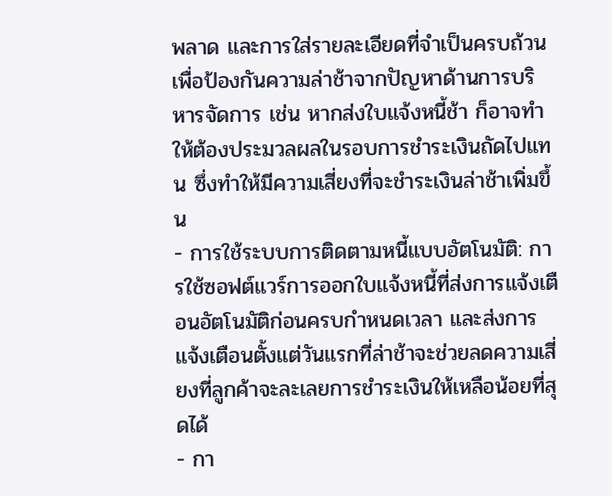พลาด และการใส่รายละเอียดที่จำเป็นครบถ้วนเพื่อป้องกันความล่าช้าจากปัญหาด้านการบริหารจัดการ เช่น หากส่งใบแจ้งหนี้ช้า ก็อาจทำให้ต้องประมวลผลในรอบการชำระเงินถัดไปแทน ซึ่งทำให้มีความเสี่ยงที่จะชำระเงินล่าช้าเพิ่มขึ้น
- การใช้ระบบการติดตามหนี้แบบอัตโนมัติ: การใช้ซอฟต์แวร์การออกใบแจ้งหนี้ที่ส่งการแจ้งเตือนอัตโนมัติก่อนครบกำหนดเวลา และส่งการแจ้งเตือนตั้งแต่วันแรกที่ล่าช้าจะช่วยลดความเสี่ยงที่ลูกค้าจะละเลยการชำระเงินให้เหลือน้อยที่สุดได้
- กา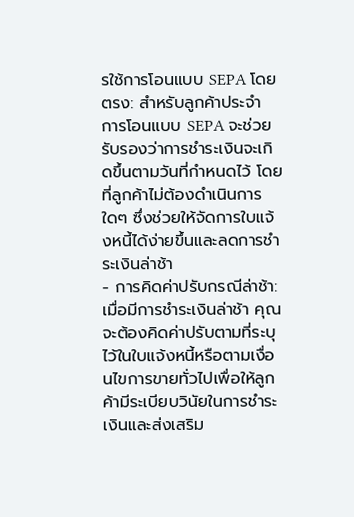รใช้การโอนแบบ SEPA โดยตรง: สำหรับลูกค้าประจำ การโอนแบบ SEPA จะช่วยรับรองว่าการชำระเงินจะเกิดขึ้นตามวันที่กำหนดไว้ โดยที่ลูกค้าไม่ต้องดำเนินการใดๆ ซึ่งช่วยให้จัดการใบแจ้งหนี้ได้ง่ายขึ้นและลดการชำระเงินล่าช้า
- การคิดค่าปรับกรณีล่าช้า: เมื่อมีการชำระเงินล่าช้า คุณจะต้องคิดค่าปรับตามที่ระบุไว้ในใบแจ้งหนี้หรือตามเงื่อนไขการขายทั่วไปเพื่อให้ลูกค้ามีระเบียบวินัยในการชำระเงินและส่งเสริม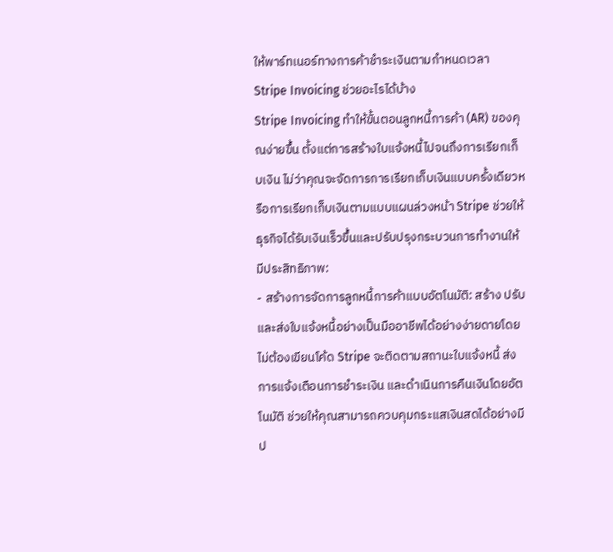ให้พาร์ทเนอร์ทางการค้าชำระเงินตามกำหนดเวลา
Stripe Invoicing ช่วยอะไรได้บ้าง
Stripe Invoicing ทำให้ขั้นตอนลูกหนี้การค้า (AR) ของคุณง่ายขึ้น ตั้งแต่การสร้างใบแจ้งหนี้ไปจนถึงการเรียกเก็บเงิน ไม่ว่าคุณจะจัดการการเรียกเก็บเงินแบบครั้งเดียวหรือการเรียกเก็บเงินตามแบบแผนล่วงหน้า Stripe ช่วยให้ธุรกิจได้รับเงินเร็วขึ้นและปรับปรุงกระบวนการทำงานให้มีประสิทธิภาพ:
- สร้างการจัดการลูกหนี้การค้าแบบอัตโนมัติ: สร้าง ปรับ และส่งใบแจ้งหนี้อย่างเป็นมืออาชีพได้อย่างง่ายดายโดยไม่ต้องเขียนโค้ด Stripe จะติดตามสถานะใบแจ้งหนี้ ส่งการแจ้งเตือนการชำระเงิน และดำเนินการคืนเงินโดยอัตโนมัติ ช่วยให้คุณสามารถควบคุมกระแสเงินสดได้อย่างมีป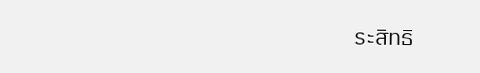ระสิทธิ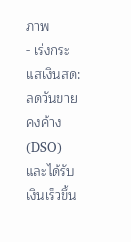ภาพ
- เร่งกระแสเงินสด: ลดวันขายคงค้าง (DSO) และได้รับเงินเร็วขึ้น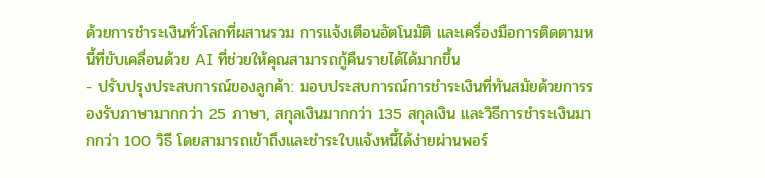ด้วยการชำระเงินทั่วโลกที่ผสานรวม การแจ้งเตือนอัตโนมัติ และเครื่องมือการติดตามหนี้ที่ขับเคลื่อนด้วย AI ที่ช่วยให้คุณสามารถกู้คืนรายได้ได้มากขึ้น
- ปรับปรุงประสบการณ์ของลูกค้า: มอบประสบการณ์การชำระเงินที่ทันสมัยด้วยการรองรับภาษามากกว่า 25 ภาษา, สกุลเงินมากกว่า 135 สกุลเงิน และวิธีการชำระเงินมากกว่า 100 วิธี โดยสามารถเข้าถึงและชำระใบแจ้งหนี้ได้ง่ายผ่านพอร์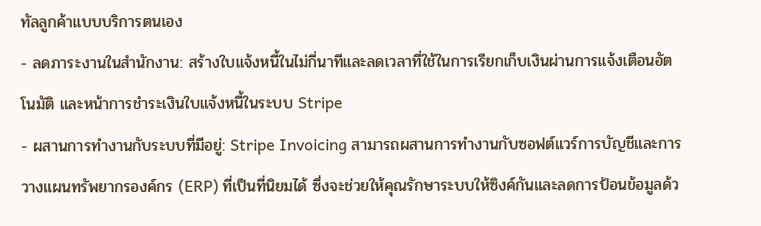ทัลลูกค้าแบบบริการตนเอง
- ลดภาระงานในสำนักงาน: สร้างใบแจ้งหนี้ในไม่กี่นาทีและลดเวลาที่ใช้ในการเรียกเก็บเงินผ่านการแจ้งเตือนอัตโนมัติ และหน้าการชำระเงินใบแจ้งหนี้ในระบบ Stripe
- ผสานการทำงานกับระบบที่มีอยู่: Stripe Invoicing สามารถผสานการทำงานกับซอฟต์แวร์การบัญชีและการวางแผนทรัพยากรองค์กร (ERP) ที่เป็นที่นิยมได้ ซึ่งจะช่วยให้คุณรักษาระบบให้ซิงค์กันและลดการป้อนข้อมูลด้ว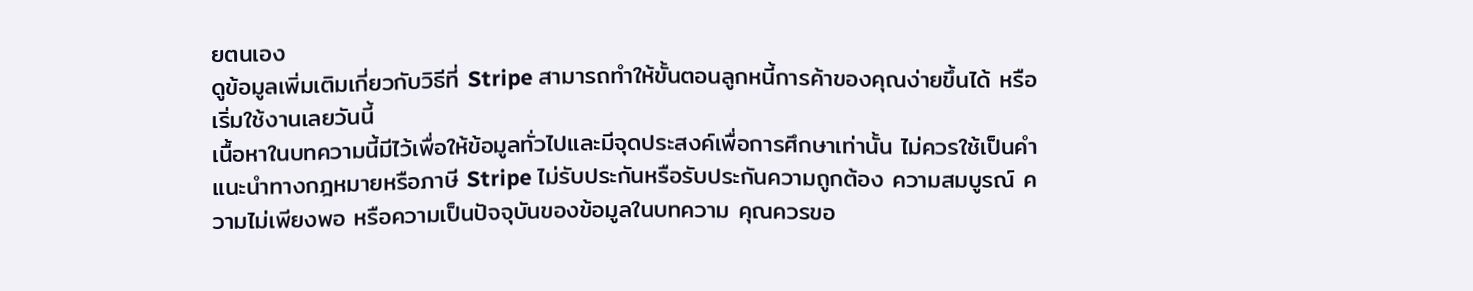ยตนเอง
ดูข้อมูลเพิ่มเติมเกี่ยวกับวิธีที่ Stripe สามารถทำให้ขั้นตอนลูกหนี้การค้าของคุณง่ายขึ้นได้ หรือเริ่มใช้งานเลยวันนี้
เนื้อหาในบทความนี้มีไว้เพื่อให้ข้อมูลทั่วไปและมีจุดประสงค์เพื่อการศึกษาเท่านั้น ไม่ควรใช้เป็นคําแนะนําทางกฎหมายหรือภาษี Stripe ไม่รับประกันหรือรับประกันความถูกต้อง ความสมบูรณ์ ความไม่เพียงพอ หรือความเป็นปัจจุบันของข้อมูลในบทความ คุณควรขอ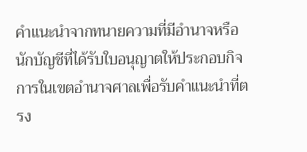คําแนะนําจากทนายความที่มีอํานาจหรือนักบัญชีที่ได้รับใบอนุญาตให้ประกอบกิจการในเขตอํานาจศาลเพื่อรับคําแนะนําที่ตรง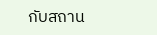กับสถาน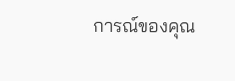การณ์ของคุณ